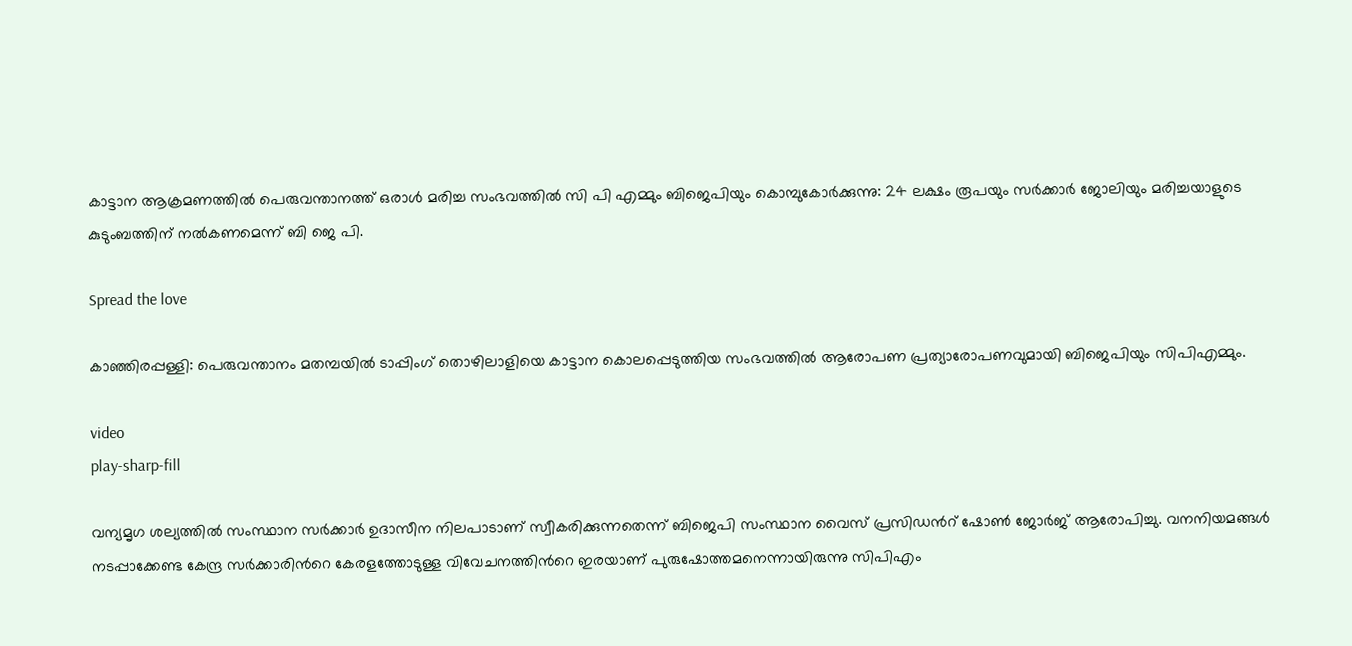കാട്ടാന ആക്രമണത്തിൽ പെരുവന്താനത്ത് ഒരാൾ മരിച്ച സംഭവത്തിൽ സി പി എമ്മും ബിജെപിയും കൊമ്പുകോർക്കുന്നു: 24 ലക്ഷം രൂപയും സർക്കാർ ജോലിയും മരിച്ചയാളുടെ കുടുംബത്തിന് നൽകണമെന്ന് ബി ജെ പി.

Spread the love

കാഞ്ഞിരപ്പള്ളി: പെരുവന്താനം മതമ്പയില്‍ ടാപ്പിംഗ് തൊഴിലാളിയെ കാട്ടാന കൊലപ്പെടുത്തിയ സംഭവത്തില്‍ ആരോപണ പ്രത്യാരോപണവുമായി ബിജെപിയും സിപിഎമ്മും.

video
play-sharp-fill

വന്യമൃഗ ശല്യത്തില്‍ സംസ്ഥാന സർക്കാർ ഉദാസീന നിലപാടാണ് സ്വീകരിക്കുന്നതെന്ന് ബിജെപി സംസ്ഥാന വൈസ് പ്രസിഡന്‍റ് ഷോണ്‍ ജോർജ് ആരോപിച്ചു. വനനിയമങ്ങള്‍ നടപ്പാക്കേണ്ട കേന്ദ്ര സർക്കാരിന്‍റെ കേരളത്തോടുള്ള വിവേചനത്തിന്‍റെ ഇരയാണ് പുരുഷോത്തമനെന്നായിരുന്നു സിപിഎം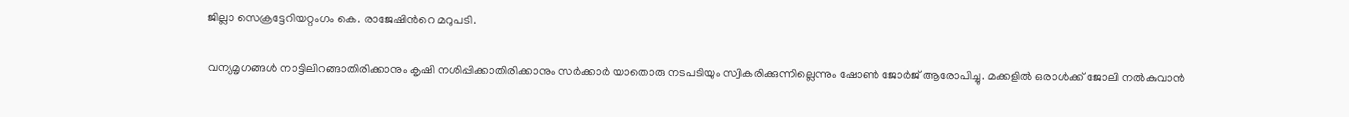ജില്ലാ സെക്രട്ടേറിയറ്റംഗം കെ. രാജേഷിന്‍റെ മറുപടി.

വന്യമൃഗങ്ങള്‍ നാട്ടിലിറങ്ങാതിരിക്കാനും കൃഷി നശിപ്പിക്കാതിരിക്കാനും സർക്കാർ യാതൊരു നടപടിയും സ്വികരിക്കുന്നില്ലെന്നും ഷോണ്‍ ജോർജ് ആരോപിച്ചു. മക്കളില്‍ ഒരാള്‍ക്ക് ജോലി നല്‍കുവാൻ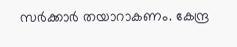സർക്കാർ തയാറാകണം. കേന്ദ്ര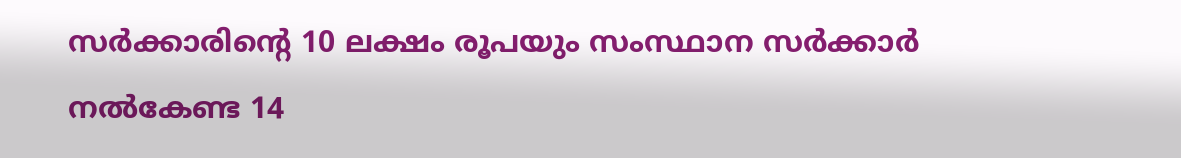സർക്കാരിന്‍റെ 10 ലക്ഷം രൂപയും സംസ്ഥാന സർക്കാർ നല്‍കേണ്ട 14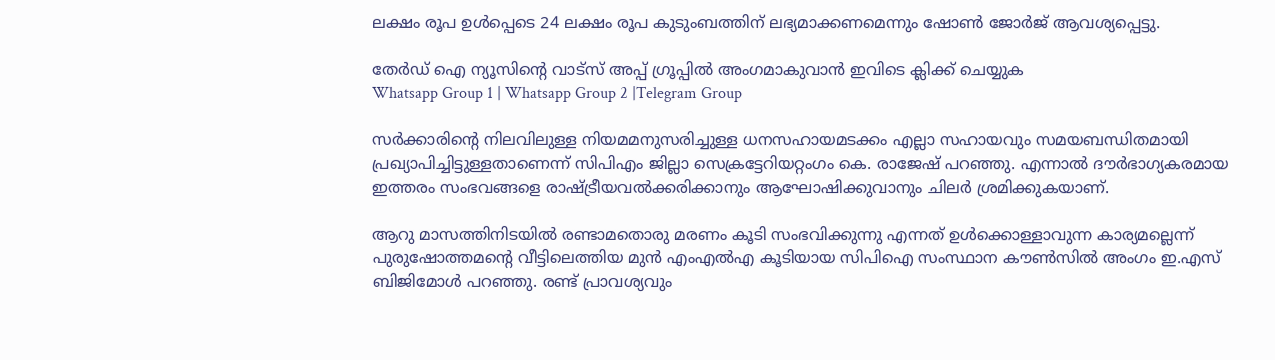ലക്ഷം രൂപ ഉള്‍പ്പെടെ 24 ലക്ഷം രൂപ കുടുംബത്തിന് ലഭ്യമാക്കണമെന്നും ഷോണ്‍ ജോർജ് ആവശ്യപ്പെട്ടു.

തേർഡ് ഐ ന്യൂസിന്റെ വാട്സ് അപ്പ് ഗ്രൂപ്പിൽ അംഗമാകുവാൻ ഇവിടെ ക്ലിക്ക് ചെയ്യുക
Whatsapp Group 1 | Whatsapp Group 2 |Telegram Group

സർക്കാരിന്‍റെ നിലവിലുള്ള നിയമമനുസരിച്ചുള്ള ധനസഹായമടക്കം എല്ലാ സഹായവും സമയബന്ധിതമായി പ്രഖ്യാപിച്ചിട്ടുള്ളതാണെന്ന് സിപിഎം ജില്ലാ സെക്രട്ടേറിയറ്റംഗം കെ. രാജേഷ് പറഞ്ഞു. എന്നാല്‍ ദൗർഭാഗ്യകരമായ ഇത്തരം സംഭവങ്ങളെ രാഷ്ട്രീയവല്‍ക്കരിക്കാനും ആഘോഷിക്കുവാനും ചിലർ ശ്രമിക്കുകയാണ്.

ആറു മാസത്തിനിടയില്‍ രണ്ടാമതൊരു മരണം കൂടി സംഭവിക്കുന്നു എന്നത് ഉള്‍ക്കൊള്ളാവുന്ന കാര്യമല്ലെന്ന് പുരുഷോത്തമന്‍റെ വീട്ടിലെത്തിയ മുൻ എംഎല്‍എ കൂടിയായ സിപിഐ സംസ്ഥാന കൗണ്‍സില്‍ അംഗം ഇ.എസ് ബിജിമോള്‍ പറഞ്ഞു. രണ്ട് പ്രാവശ്യവും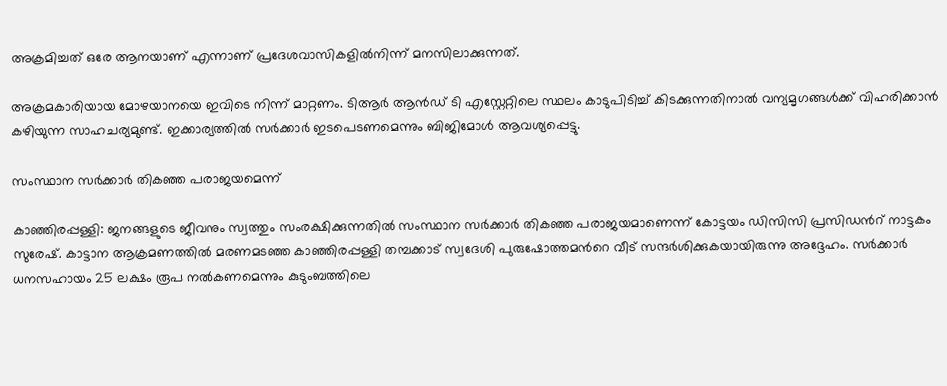അക്രമിച്ചത് ഒരേ ആനയാണ് എന്നാണ് പ്രദേശവാസികളില്‍നിന്ന് മനസിലാക്കുന്നത്.

അക്രമകാരിയായ മോഴയാനയെ ഇവിടെ നിന്ന് മാറ്റണം. ടിആർ ആൻഡ് ടി എസ്റ്റേറ്റിലെ സ്ഥലം കാടുപിടിച്ച്‌ കിടക്കുന്നതിനാല്‍ വന്യമൃഗങ്ങള്‍ക്ക് വിഹരിക്കാൻ കഴിയുന്ന സാഹചര്യമുണ്ട്. ഇക്കാര്യത്തില്‍ സർക്കാർ ഇടപെടണമെന്നും ബിജിമോള്‍ ആവശ്യപ്പെട്ടു.

സംസ്ഥാന സർക്കാർ തികഞ്ഞ പരാജയമെന്ന്

കാഞ്ഞിരപ്പള്ളി: ജനങ്ങളുടെ ജീവനും സ്വത്തും സംരക്ഷിക്കുന്നതില്‍ സംസ്ഥാന സർക്കാർ തികഞ്ഞ പരാജയമാണെന്ന് കോട്ടയം ഡിസിസി പ്രസിഡന്‍റ് നാട്ടകം സുരേഷ്. കാട്ടാന ആക്രമണത്തില്‍ മരണമടഞ്ഞ കാഞ്ഞിരപ്പള്ളി തമ്പക്കാട് സ്വദേശി പുരുഷോത്തമന്‍റെ വീട് സന്ദർശിക്കുകയായിരുന്നു അദ്ദേഹം. സർക്കാർ ധനസഹായം 25 ലക്ഷം രൂപ നല്‍കണമെന്നും കുടുംബത്തിലെ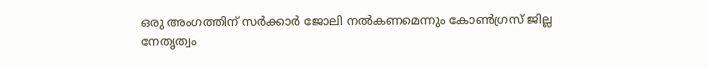ഒരു അംഗത്തിന് സർക്കാർ ജോലി നല്‍കണമെന്നും കോണ്‍ഗ്രസ്‌ ജില്ല നേതൃത്വം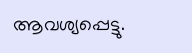ആവശ്യപ്പെട്ടു.